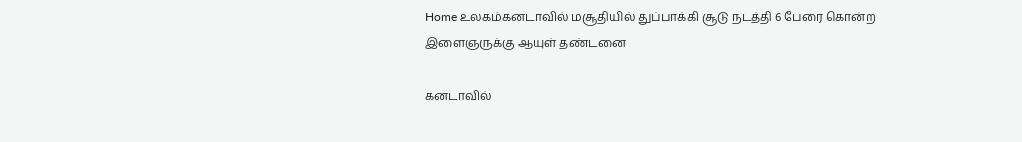Home உலகம்கனடாவில் மசூதியில் துப்பாக்கி சூடு நடத்தி 6 பேரை கொன்ற இளைஞருக்கு ஆயுள் தண்டனை

கனடாவில்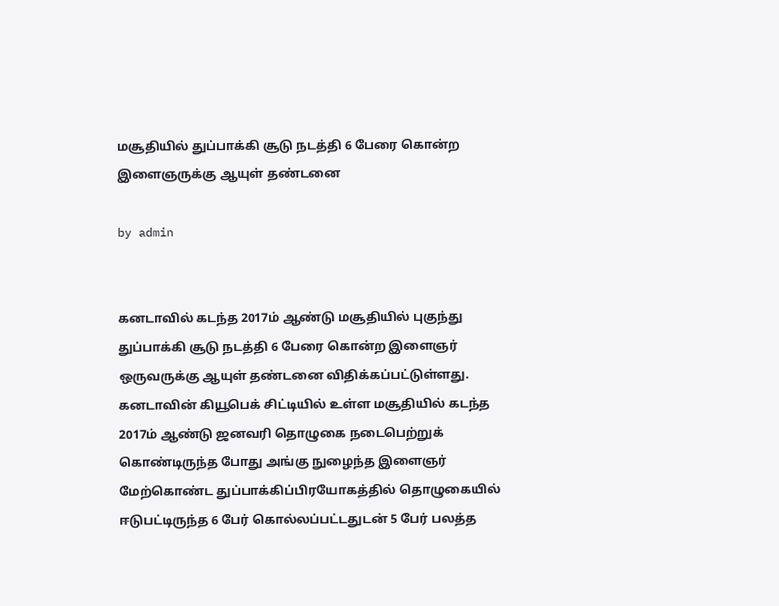மசூதியில் துப்பாக்கி சூடு நடத்தி 6 பேரை கொன்ற இளைஞருக்கு ஆயுள் தண்டனை

by admin


கனடாவில் கடந்த 2017ம் ஆண்டு மசூதியில் புகுந்து துப்பாக்கி சூடு நடத்தி 6 பேரை கொன்ற இளைஞர் ஒருவருக்கு ஆயுள் தண்டனை விதிக்கப்பட்டுள்ளது.  கனடாவின் கியூபெக் சிட்டியில் உள்ள மசூதியில் கடந்த 2017ம் ஆண்டு ஜனவரி தொழுகை நடைபெற்றுக் கொண்டிருந்த போது அங்கு நுழைந்த இளைஞர் மேற்கொண்ட துப்பாக்கிப்பிரயோகத்தில் தொழுகையில் ஈடுபட்டிருந்த 6 பேர் கொல்லப்பட்டதுடன் 5 பேர் பலத்த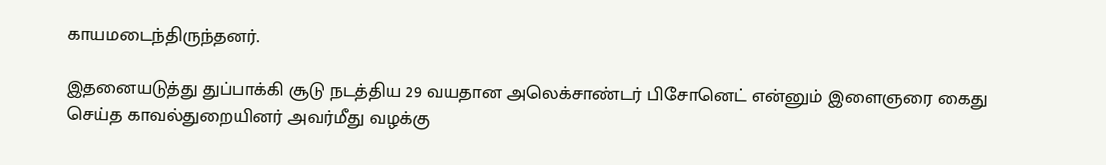காயமடைந்திருந்தனர்.

இதனையடுத்து துப்பாக்கி சூடு நடத்திய 29 வயதான அலெக்சாண்டர் பிசோனெட் என்னும் இளைஞரை கைது செய்த காவல்துறையினர் அவர்மீது வழக்கு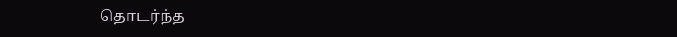தொடர்ந்த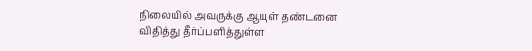நிலையில் அவருக்கு ஆயுள் தண்டனை விதித்து தீர்ப்பளித்துள்ள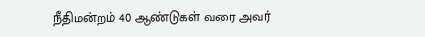நீதிமன்றம் 40 ஆண்டுகள் வரை அவர்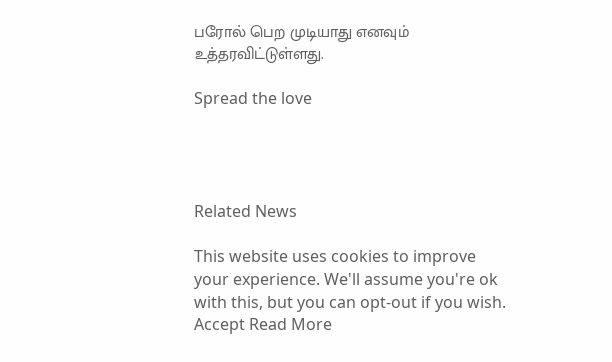பரோல் பெற முடியாது எனவும் உத்தரவிட்டுள்ளது.

Spread the love




Related News

This website uses cookies to improve your experience. We'll assume you're ok with this, but you can opt-out if you wish. Accept Read More